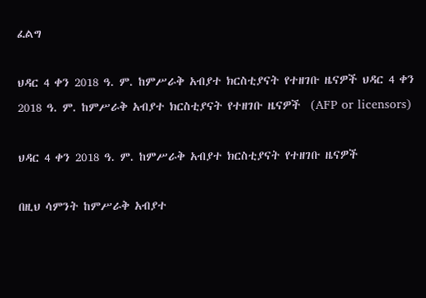ፈልግ

ህዳር 4 ቀን 2018 ዓ. ም. ከምሥራቅ አብያተ ክርስቲያናት የተዘገቡ ዜናዎች ህዳር 4 ቀን 2018 ዓ. ም. ከምሥራቅ አብያተ ክርስቲያናት የተዘገቡ ዜናዎች  (AFP or licensors)

ህዳር 4 ቀን 2018 ዓ. ም. ከምሥራቅ አብያተ ክርስቲያናት የተዘገቡ ዜናዎች

በዚህ ሳምንት ከምሥራቅ አብያተ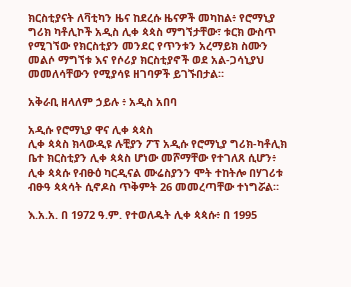ክርስቲያናት ለቫቲካን ዜና ከደረሱ ዜናዎች መካከል፥ የሮማኒያ ግሪክ ካቶሊኮች አዲስ ሊቀ ጳጳስ ማግኘታቸው፣ ቱርክ ውስጥ የሚገኘው የክርስቲያን መንደር የጥንቱን አረማይክ ስሙን መልሶ ማግኘቱ እና የሶሪያ ክርስቲያኖች ወደ አል-ጋሳኒያህ መመለሳቸውን የሚያሳዩ ዘገባዎች ይገኙበታል።

አቅራቢ ዘላለም ኃይሉ ፥ አዲስ አበባ

አዲሱ የሮማኒያ ዋና ሊቀ ጳጳስ
ሊቀ ጳጳስ ክላውዲዩ ሉቺያን ፖፕ አዲሱ የሮማኒያ ግሪክ-ካቶሊክ ቤተ ክርስቲያን ሊቀ ጳጳስ ሆነው መሾማቸው የተገለጸ ሲሆን፥ ሊቀ ጳጳሱ የብፁዕ ካርዲናል ሙሬስያንን ሞት ተከትሎ በሃገሪቱ ብፁዓ ጳጳሳት ሲኖዶስ ጥቅምት 26 መመረጣቸው ተነግሯል።

እ.አ.አ. በ 1972 ዓ.ም. የተወለዱት ሊቀ ጳጳሱ፥ በ 1995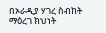በኦራዲያ ሃገረ ስብከት ማዕረገ ክህነት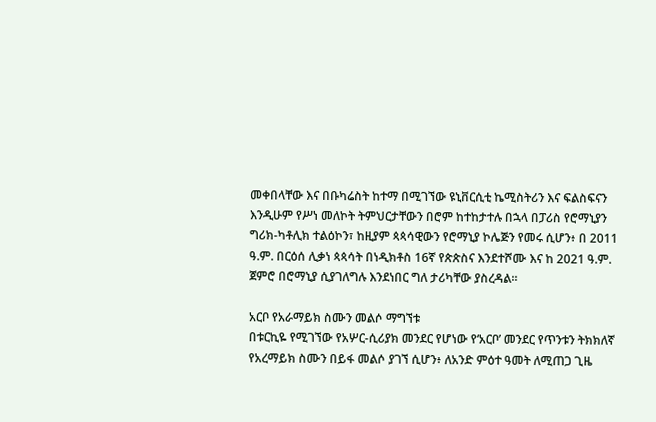መቀበላቸው እና በቡካሬስት ከተማ በሚገኘው ዩኒቨርሲቲ ኬሚስትሪን እና ፍልስፍናን እንዲሁም የሥነ መለኮት ትምህርታቸውን በሮም ከተከታተሉ በኋላ በፓሪስ የሮማኒያን ግሪክ-ካቶሊክ ተልዕኮን፣ ከዚያም ጳጳሳዊውን የሮማኒያ ኮሌጅን የመሩ ሲሆን፥ በ 2011 ዓ.ም. በርዕሰ ሊቃነ ጳጳሳት በነዲክቶስ 16ኛ የጵጵስና እንደተሾሙ እና ከ 2021 ዓ.ም. ጀምሮ በሮማኒያ ሲያገለግሉ እንደነበር ግለ ታሪካቸው ያስረዳል።

አርቦ የአራማይክ ስሙን መልሶ ማግኘቱ
በቱርኪዬ የሚገኘው የአሦር-ሲሪያክ መንደር የሆነው የ‘አርቦ’ መንደር የጥንቱን ትክክለኛ የአረማይክ ስሙን በይፋ መልሶ ያገኘ ሲሆን፥ ለአንድ ምዕተ ዓመት ለሚጠጋ ጊዜ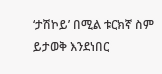‘ታሽኮይ’ በሚል ቱርክኛ ስም ይታወቅ እንደነበር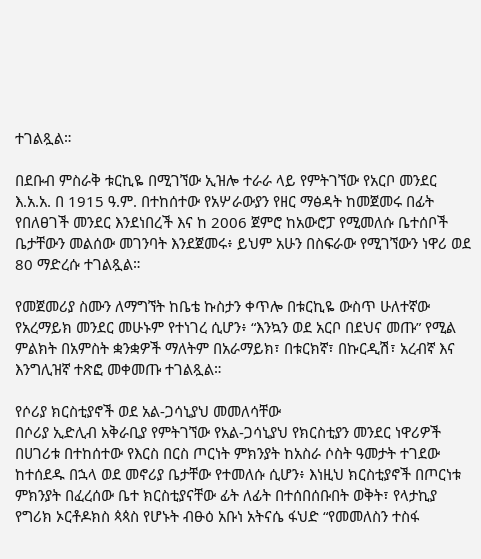ተገልጿል።

በደቡብ ምስራቅ ቱርኪዬ በሚገኘው ኢዝሎ ተራራ ላይ የምትገኘው የአርቦ መንደር እ.አ.አ. በ 1915 ዓ.ም. በተከሰተው የአሦራውያን የዘር ማፅዳት ከመጀመሩ በፊት የበለፀገች መንደር እንደነበረች እና ከ 2006 ጀምሮ ከአውሮፓ የሚመለሱ ቤተሰቦች ቤታቸውን መልሰው መገንባት እንደጀመሩ፥ ይህም አሁን በስፍራው የሚገኘውን ነዋሪ ወደ 80 ማድረሱ ተገልጿል።

የመጀመሪያ ስሙን ለማግኘት ከቤቴ ኩስታን ቀጥሎ በቱርኪዬ ውስጥ ሁለተኛው የአረማይክ መንደር መሁኑም የተነገረ ሲሆን፥ “እንኳን ወደ አርቦ በደህና መጡ” የሚል ምልክት በአምስት ቋንቋዎች ማለትም በአራማይክ፣ በቱርክኛ፣ በኩርዲሽ፣ አረብኛ እና እንግሊዝኛ ተጽፎ መቀመጡ ተገልጿል።

የሶሪያ ክርስቲያኖች ወደ አል-ጋሳኒያህ መመለሳቸው
በሶሪያ ኢድሊብ አቅራቢያ የምትገኘው የአል-ጋሳኒያህ የክርስቲያን መንደር ነዋሪዎች በሀገሪቱ በተከሰተው የእርስ በርስ ጦርነት ምክንያት ከአስራ ሶስት ዓመታት ተገደው ከተሰደዱ በኋላ ወደ መኖሪያ ቤታቸው የተመለሱ ሲሆን፥ እነዚህ ክርስቲያኖች በጦርነቱ ምክንያት በፈረሰው ቤተ ክርስቲያናቸው ፊት ለፊት በተሰበሰቡበት ወቅት፣ የላታኪያ የግሪክ ኦርቶዶክስ ጳጳስ የሆኑት ብፁዕ አቡነ አትናሴ ፋህድ “የመመለስን ተስፋ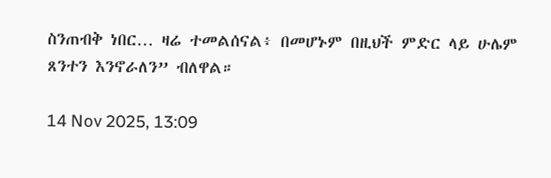ስንጠብቅ ነበር… ዛሬ ተመልሰናል፥ በመሆኑም በዚህች ምድር ላይ ሁሌም ጸንተን እንኖራለን” ብለዋል።

14 Nov 2025, 13:09